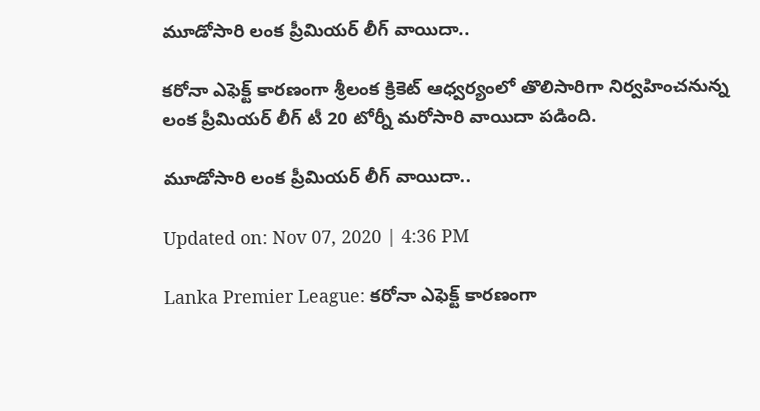మూడోసారి లంక ప్రీమియర్ లీగ్ వాయిదా..

కరోనా ఎఫెక్ట్ కారణంగా శ్రీలంక క్రికెట్ ఆధ్వర్యంలో తొలిసారిగా నిర్వహించనున్న లంక ప్రీమియర్ లీగ్ టీ 20 టోర్నీ మరోసారి వాయిదా పడింది.

మూడోసారి లంక ప్రీమియర్ లీగ్ వాయిదా..

Updated on: Nov 07, 2020 | 4:36 PM

Lanka Premier League: కరోనా ఎఫెక్ట్ కారణంగా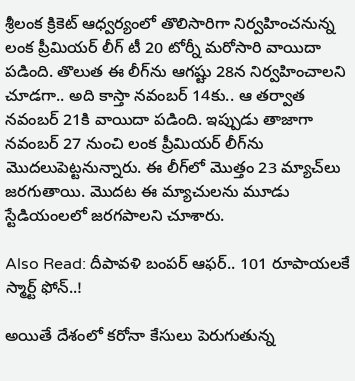శ్రీలంక క్రికెట్ ఆధ్వర్యంలో తొలిసారిగా నిర్వహించనున్న లంక ప్రీమియర్ లీగ్ టీ 20 టోర్నీ మరోసారి వాయిదా పడింది. తొలుత ఈ లీగ్‌ను ఆగష్టు 28న నిర్వహించాలని చూడగా.. అది కాస్తా నవంబర్ 14కు.. ఆ తర్వాత నవంబర్ 21కి వాయిదా పడింది. ఇప్పుడు తాజాగా నవంబర్ 27 నుంచి లంక ప్రీమియర్ లీగ్‌ను మొదలుపెట్టనున్నారు. ఈ లీగ్‌లో మొత్తం 23 మ్యాచ్‌లు జరగుతాయి. మొదట ఈ మ్యాచులను మూడు స్టేడియంలలో జరగపాలని చూశారు.

Also Read: దీపావళి బంపర్ ఆఫర్.. 101 రూపాయలకే స్మార్ట్ ఫోన్..!

అయితే దేశంలో కరోనా కేసులు పెరుగుతున్న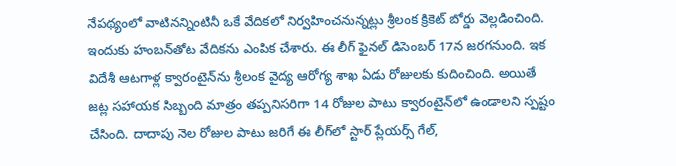నేపథ్యంలో వాటినన్నింటినీ ఒకే వేదికలో నిర్వహించనున్నట్లు శ్రీలంక క్రికెట్ బోర్డు వెల్లడించింది. ఇందుకు హంబన్‌తోట వేదికను ఎంపిక చేశారు. ఈ లీగ్ ఫైనల్ డిసెంబర్ 17న జరగనుంది. ఇక విదేశీ ఆటగాళ్ల క్వారంటైన్‌ను శ్రీలంక వైద్య ఆరోగ్య శాఖ ఏడు రోజులకు కుదించింది. అయితే జట్ల సహాయక సిబ్బంది మాత్రం తప్పనిసరిగా 14 రోజుల పాటు క్వారంటైన్‌లో ఉండాలని స్పష్టం చేసింది. దాదాపు నెల రోజుల పాటు జరిగే ఈ లీగ్‌లో స్టార్ ప్లేయర్స్ గేల్,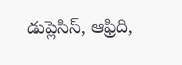డుప్లెసిస్, ఆఫ్రిది,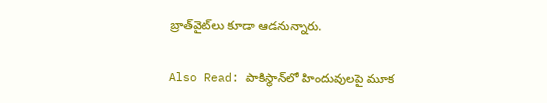బ్రాత్‌వైట్‌లు కూడా ఆడనున్నారు.

Also Read: పాకిస్థాన్‌లో హిందువులపై మూక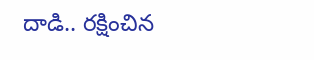దాడి.. రక్షించిన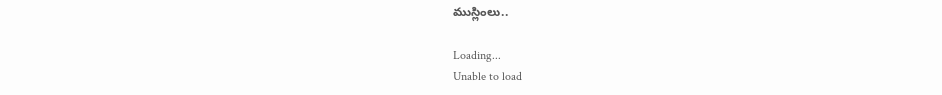ముస్లింలు..

Loading...
Unable to load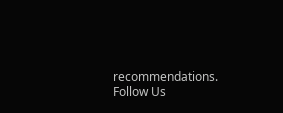recommendations.
Follow Us